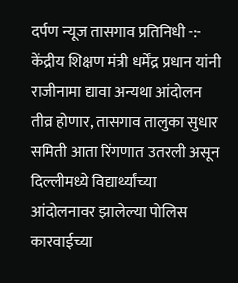दर्पण न्यूज तासगाव प्रतिनिधी -:-
केंद्रीय शिक्षण मंत्री धर्मेंद्र प्रधान यांनी राजीनामा द्यावा अन्यथा आंदोलन तीव्र होणार, तासगाव तालुका सुधार समिती आता रिंगणात उतरली असून
दिल्लीमध्ये विद्यार्थ्यांच्या आंदोलनावर झालेल्या पोलिस कारवाईच्या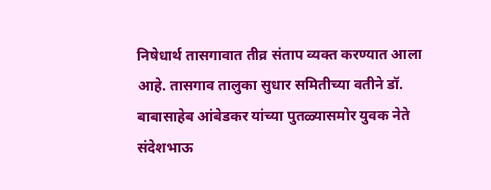निषेधार्थ तासगावात तीव्र संताप व्यक्त करण्यात आला आहे. तासगाव तालुका सुधार समितीच्या वतीने डॉ. बाबासाहेब आंबेडकर यांच्या पुतळ्यासमोर युवक नेते संदेशभाऊ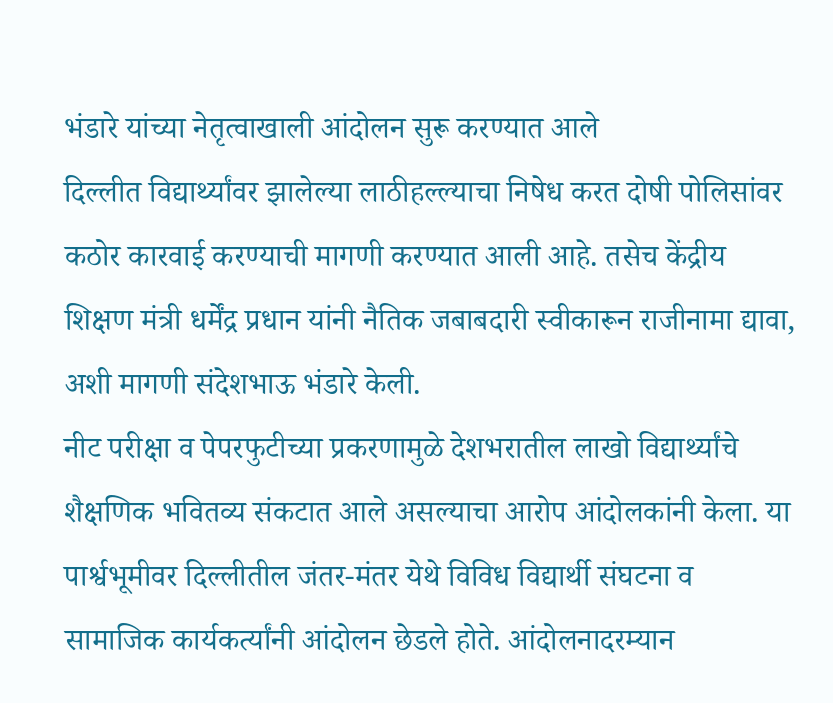भंडारे यांच्या नेतृत्वाखाली आंदोलन सुरू करण्यात आले
दिल्लीत विद्यार्थ्यांवर झालेल्या लाठीहल्ल्याचा निषेध करत दोषी पोलिसांवर कठोर कारवाई करण्याची मागणी करण्यात आली आहे. तसेच केंद्रीय शिक्षण मंत्री धर्मेंद्र प्रधान यांनी नैतिक जबाबदारी स्वीकारून राजीनामा द्यावा, अशी मागणी संदेशभाऊ भंडारे केली.
नीट परीक्षा व पेपरफुटीच्या प्रकरणामुळे देशभरातील लाखो विद्यार्थ्यांचे शैक्षणिक भवितव्य संकटात आले असल्याचा आरोप आंदोलकांनी केला. या पार्श्वभूमीवर दिल्लीतील जंतर-मंतर येथे विविध विद्यार्थी संघटना व सामाजिक कार्यकर्त्यांनी आंदोलन छेडले होते. आंदोलनादरम्यान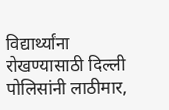विद्यार्थ्यांना रोखण्यासाठी दिल्ली पोलिसांनी लाठीमार,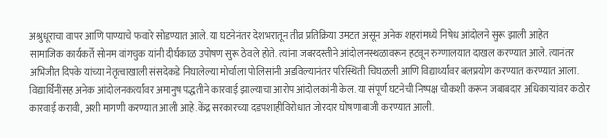अश्रुधूराचा वापर आणि पाण्याचे फवारे सोडण्यात आले. या घटनेनंतर देशभरातून तीव्र प्रतिक्रिया उमटत असून अनेक शहरांमध्ये निषेध आंदोलने सुरू झाली आहेत
सामाजिक कार्यकर्ते सोनम वांगचुक यांनी दीर्घकाळ उपोषण सुरू ठेवले होते. त्यांना जबरदस्तीने आंदोलनस्थळावरून हटवून रुग्णालयात दाखल करण्यात आले. त्यानंतर अभिजीत दिपके यांच्या नेतृत्वाखाली संसदेकडे निघालेल्या मोर्चाला पोलिसांनी अडविल्यानंतर परिस्थिती चिघळली आणि विद्यार्थ्यांवर बलप्रयोग करण्यात करण्यात आला. विद्यार्थिनींसह अनेक आंदोलनकर्त्यांवर अमानुष पद्धतीने कारवाई झाल्याचा आरोप आंदोलकांनी केल. या संपूर्ण घटनेची निष्पक्ष चौकशी करून जबाबदार अधिकाऱ्यांवर कठोर कारवाई करावी, अशी मागणी करण्यात आली आहे.केंद्र सरकारच्या दडपशाहीविरोधात जोरदार घोषणाबाजी करण्यात आली.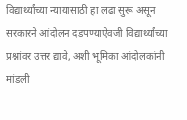विद्यार्थ्यांच्या न्यायासाठी हा लढा सुरू असून सरकारने आंदोलन दडपण्याऐवजी विद्यार्थ्यांच्या प्रश्नांवर उत्तर द्यावे, अशी भूमिका आंदोलकांनी मांडली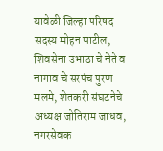यावेळी जिल्हा परिषद सदस्य मोहन पाटील, शिवसेना उभाठा चे नेते व नागाव चे सरपंच पुरण मलमे, शेतकरी संघटनेचे अध्यक्ष जोतिराम जाधव, नगरसेवक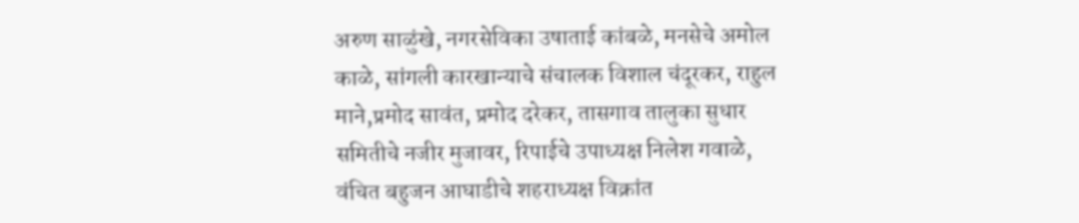अरुण साळुंखे, नगरसेविका उषाताई कांबळे, मनसेचे अमोल काळे, सांगली कारखान्याचे संचालक विशाल चंदूरकर, राहुल माने,प्रमोद सावंत, प्रमोद दरेकर, तासगाव तालुका सुधार समितीचे नजीर मुजावर, रिपाईचे उपाध्यक्ष निलेश गवाळे, वंचित बहुजन आघाडीचे शहराध्यक्ष विक्रांत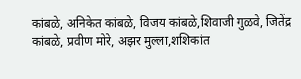कांबळे, अनिकेत कांबळे, विजय कांबळे,शिवाजी गुळवे, जितेंद्र कांबळे, प्रवीण मोरे, अझर मुल्ला,शशिकांत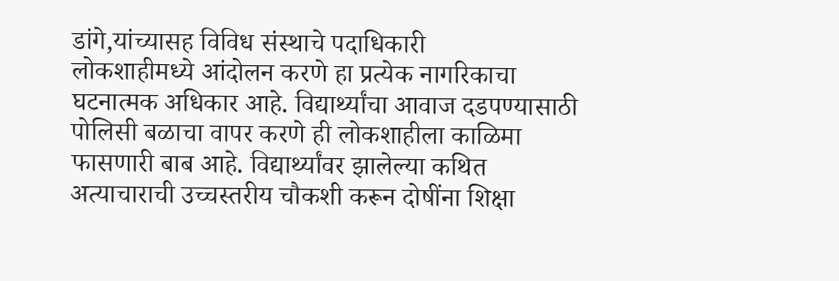डांगे,यांच्यासह विविध संस्थाचे पदाधिकारी
लोकशाहीमध्ये आंदोलन करणे हा प्रत्येक नागरिकाचा घटनात्मक अधिकार आहे. विद्यार्थ्यांचा आवाज दडपण्यासाठी पोलिसी बळाचा वापर करणे ही लोकशाहीला काळिमा फासणारी बाब आहे. विद्यार्थ्यांवर झालेल्या कथित अत्याचाराची उच्चस्तरीय चौकशी करून दोषींना शिक्षा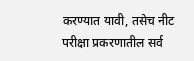करण्यात यावी, तसेच नीट परीक्षा प्रकरणातील सर्व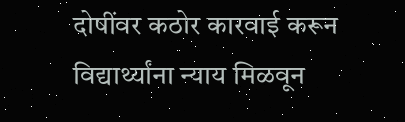दोषींवर कठोर कारवाई करून विद्यार्थ्यांना न्याय मिळवून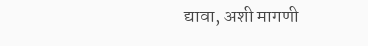द्यावा, अशी मागणी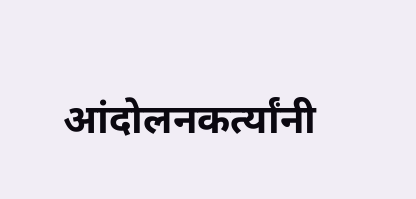आंदोलनकर्त्यांनी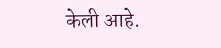केली आहे.